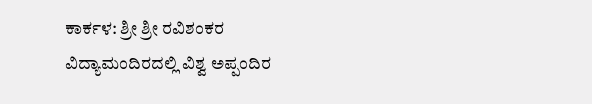ಕಾರ್ಕಳ: ಶ್ರೀ ಶ್ರೀ ರವಿಶಂಕರ ವಿದ್ಯಾಮಂದಿರದಲ್ಲಿ ವಿಶ್ವ ಅಪ್ಪಂದಿರ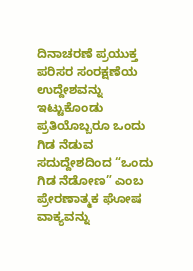ದಿನಾಚರಣೆ ಪ್ರಯುಕ್ತ ಪರಿಸರ ಸಂರಕ್ಷಣೆಯ ಉದ್ದೇಶವನ್ನು ಇಟ್ಟುಕೊಂಡು ಪ್ರತಿಯೊಬ್ಬರೂ ಒಂದು ಗಿಡ ನೆಡುವ ಸದುದ್ದೇಶದಿಂದ “ಒಂದು ಗಿಡ ನೆಡೋಣ” ಎಂಬ ಪ್ರೇರಣಾತ್ಮಕ ಘೋಷ ವಾಕ್ಯವನ್ನು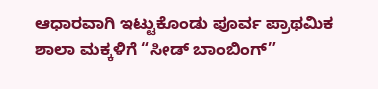ಆಧಾರವಾಗಿ ಇಟ್ಟುಕೊಂಡು ಪೂರ್ವ ಪ್ರಾಥಮಿಕ ಶಾಲಾ ಮಕ್ಕಳಿಗೆ “ಸೀಡ್ ಬಾಂಬಿಂಗ್”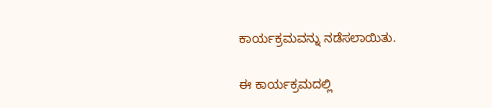ಕಾರ್ಯಕ್ರಮವನ್ನು ನಡೆಸಲಾಯಿತು.

ಈ ಕಾರ್ಯಕ್ರಮದಲ್ಲಿ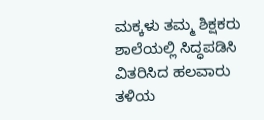ಮಕ್ಕಳು ತಮ್ಮ ಶಿಕ್ಷಕರು ಶಾಲೆಯಲ್ಲಿ ಸಿದ್ಧಪಡಿಸಿ ವಿತರಿಸಿದ ಹಲವಾರು ತಳಿಯ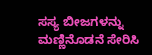ಸಸ್ಯ ಬೀಜಗಳನ್ನು ಮಣ್ಣಿನೊಡನೆ ಸೇರಿಸಿ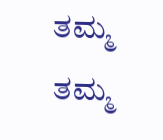ತಮ್ಮ ತಮ್ಮ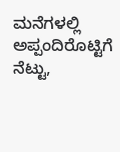ಮನೆಗಳಲ್ಲಿ ಅಪ್ಪಂದಿರೊಟ್ಟಿಗೆ ನೆಟ್ಟು,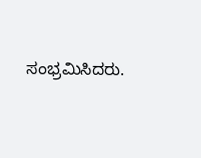ಸಂಭ್ರಮಿಸಿದರು.